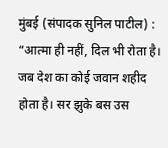मुंबई (संपादक सुनिल पाटील) : “आत्मा ही नहीं, दिल भी रोता है। जब देश का कोई जवान शहीद होता है। सर झुके बस उस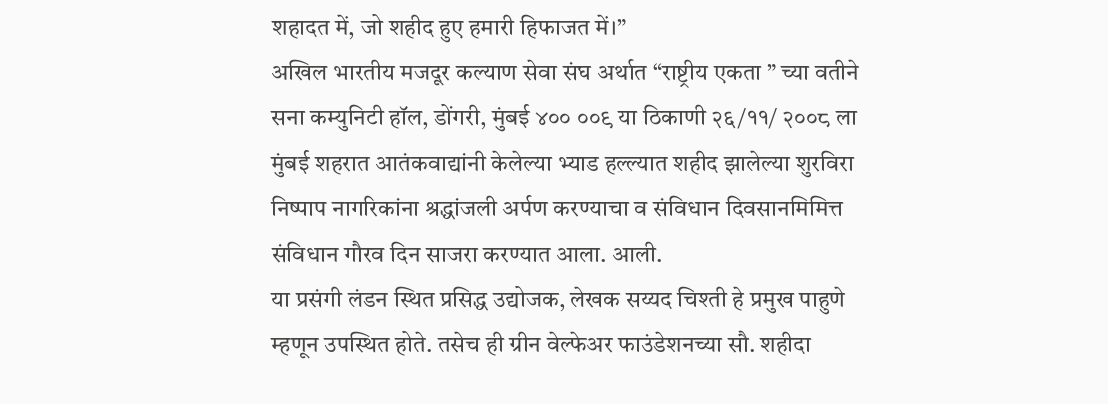शहादत में, जो शहीद हुए हमारी हिफाजत में।”
अखिल भारतीय मजदूर कल्याण सेवा संघ अर्थात “राष्ट्रीय एकता ” च्या वतीने सना कम्युनिटी हॉल, डोंगरी, मुंबई ४०० ००९ या ठिकाणी २६/११/ २००८ ला मुंबई शहरात आतंकवाद्यांनी केलेल्या भ्याड हल्ल्यात शहीद झालेल्या शुरविरा निष्पाप नागरिकांना श्रद्धांजली अर्पण करण्याचा व संविधान दिवसानमिमित्त संविधान गौरव दिन साजरा करण्यात आला. आली.
या प्रसंगी लंडन स्थित प्रसिद्ध उद्योजक, लेखक सय्यद चिश्ती हे प्रमुख पाहुणे म्हणून उपस्थित होते. तसेच ही ग्रीन वेल्फेअर फाउंडेशनच्या सौ. शहीदा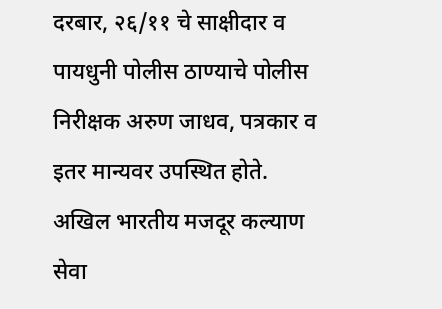दरबार, २६/११ चे साक्षीदार व पायधुनी पोलीस ठाण्याचे पोलीस निरीक्षक अरुण जाधव, पत्रकार व इतर मान्यवर उपस्थित होते.
अखिल भारतीय मजदूर कल्याण सेवा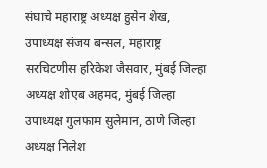संघाचे महाराष्ट्र अध्यक्ष हुसेन शेख, उपाध्यक्ष संजय बन्सल, महाराष्ट्र सरचिटणीस हरिकेश जैसवार, मुंबई जिल्हा अध्यक्ष शोएब अहमद, मुंबई जिल्हा उपाध्यक्ष गुलफाम सुलेमान, ठाणे जिल्हा अध्यक्ष निलेश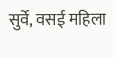सुर्वे, वसई महिला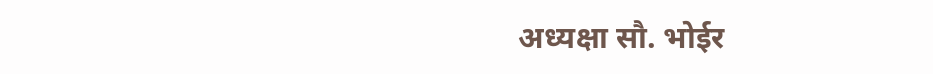अध्यक्षा सौ. भोईर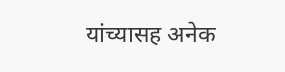यांच्यासह अनेक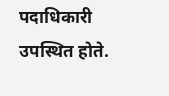पदाधिकारी उपस्थित होते.